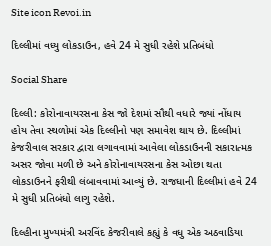Site icon Revoi.in

દિલ્લીમાં વધ્યુ લોકડાઉન, હવે 24 મે સુધી રહેશે પ્રતિબંધો

Social Share

દિલ્લી: કોરોનાવાયરસના કેસ જો દેશમાં સૌથી વધારે જ્યાં નોંધાય હોય તેવા સ્થળોમાં એક દિલ્લીનો પણ સમાવેશ થાય છે. દિલ્લીમાં કેજરીવાલ સરકાર દ્વારા લગાવવામાં આવેલા લોકડાઉનની સકારાત્મક અસર જોવા મળી છે અને કોરોનાવાયરસના કેસ ઓછા થતા લોકડાઉનને ફરીથી લંબાવવામાં આવ્યું છે. રાજધાની દિલ્લીમાં હવે 24 મે સુધી પ્રતિબંધો લાગુ રહેશે.

દિલ્હીના મુખ્યમંત્રી અરવિંદ કેજરીવાલે કહ્યું કે વધુ એક અઠવાડિયા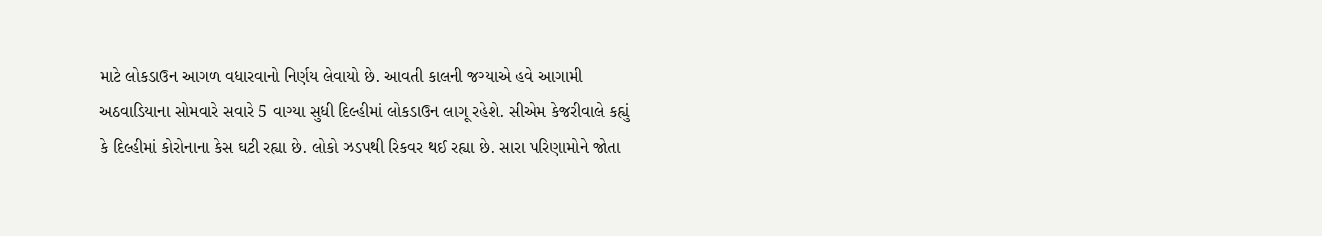માટે લોકડાઉન આગળ વધારવાનો નિર્ણય લેવાયો છે. આવતી કાલની જગ્યાએ હવે આગામી અઠવાડિયાના સોમવારે સવારે 5 વાગ્યા સુધી દિલ્હીમાં લોકડાઉન લાગૂ રહેશે. સીએમ કેજરીવાલે કહ્યું કે દિલ્હીમાં કોરોનાના કેસ ઘટી રહ્યા છે. લોકો ઝડપથી રિકવર થઈ રહ્યા છે. સારા પરિણામોને જોતા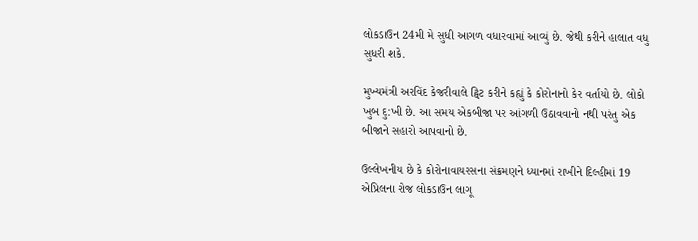લોકડાઉન 24મી મે સુધી આગળ વધારવામાં આવ્યું છે. જેથી કરીને હાલાત વધુ સુધરી શકે.

મુખ્યમંત્રી અરવિંદ કેજરીવાલે ટ્વિટ કરીને કહ્યું કે કોરોનાનો કેર વર્તાયો છે. લોકો ખુબ દુ:ખી છે. આ સમય એકબીજા પર આંગળી ઉઠાવવાનો નથી પરંતુ એક બીજાને સહારો આપવાનો છે.

ઉલ્લેખનીય છે કે કોરોનાવાયરસના સંક્રમણને ધ્યાનમાં રાખીને દિલ્હીમાં 19 એપ્રિલના રોજ લોકડાઉન લાગૂ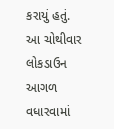કરાયું હતું. આ ચોથીવાર લોકડાઉન આગળ વધારવામાં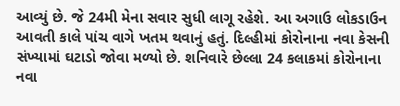આવ્યું છે. જે 24મી મેના સવાર સુધી લાગૂ રહેશે. આ અગાઉ લોકડાઉન આવતી કાલે પાંચ વાગે ખતમ થવાનું હતું. દિલ્હીમાં કોરોનાના નવા કેસની સંખ્યામાં ઘટાડો જોવા મળ્યો છે. શનિવારે છેલ્લા 24 કલાકમાં કોરોનાના નવા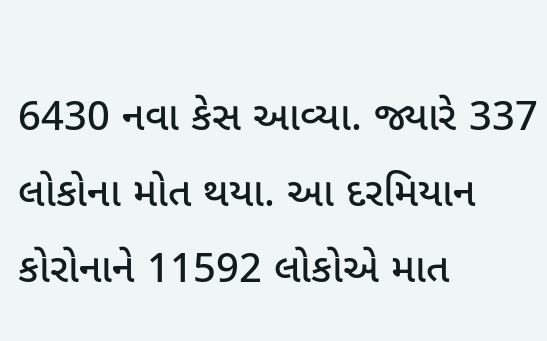6430 નવા કેસ આવ્યા. જ્યારે 337 લોકોના મોત થયા. આ દરમિયાન કોરોનાને 11592 લોકોએ માત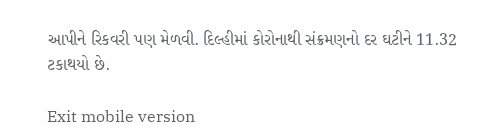આપીને રિકવરી પણ મેળવી. દિલ્હીમાં કોરોનાથી સંક્રમણનો દર ઘટીને 11.32 ટકાથયો છે.

Exit mobile version